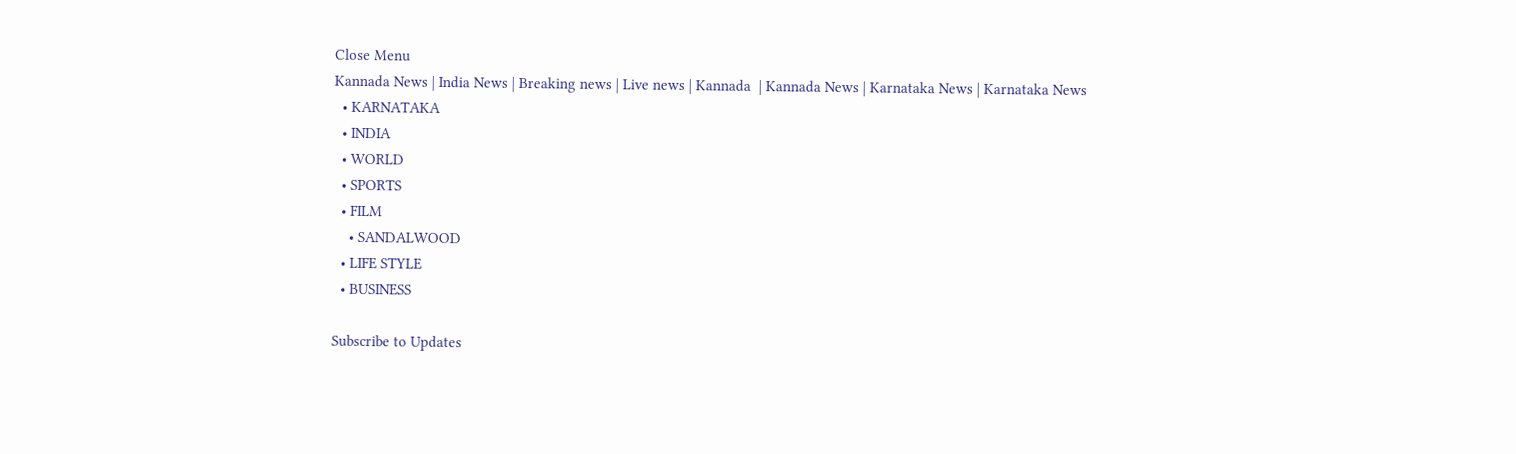Close Menu
Kannada News | India News | Breaking news | Live news | Kannada  | Kannada News | Karnataka News | Karnataka News
  • KARNATAKA
  • INDIA
  • WORLD
  • SPORTS
  • FILM
    • SANDALWOOD
  • LIFE STYLE
  • BUSINESS

Subscribe to Updates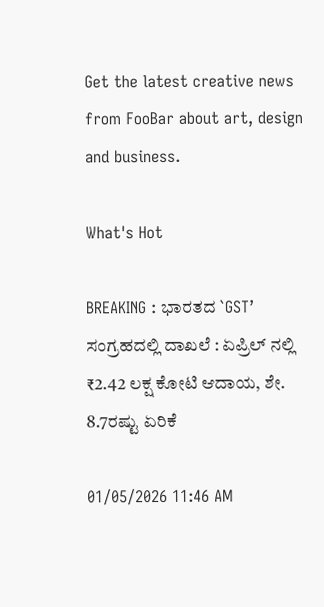Get the latest creative news from FooBar about art, design and business.

What's Hot

BREAKING : ಭಾರತದ `GST’ ಸಂಗ್ರಹದಲ್ಲಿ ದಾಖಲೆ : ಏಪ್ರಿಲ್‌ ನಲ್ಲಿ ₹2.42 ಲಕ್ಷ ಕೋಟಿ ಆದಾಯ, ಶೇ. 8.7ರಷ್ಟು ಏರಿಕೆ

01/05/2026 11:46 AM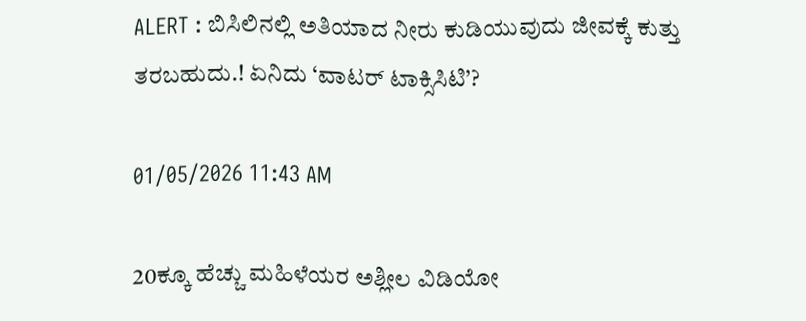ALERT : ಬಿಸಿಲಿನಲ್ಲಿ ಅತಿಯಾದ ನೀರು ಕುಡಿಯುವುದು ಜೀವಕ್ಕೆ ಕುತ್ತು ತರಬಹುದು.! ಏನಿದು ‘ವಾಟರ್ ಟಾಕ್ಸಿಸಿಟಿ’?

01/05/2026 11:43 AM

20ಕ್ಕೂ ಹೆಚ್ಚು ಮಹಿಳೆಯರ ಅಶ್ಲೀಲ ವಿಡಿಯೋ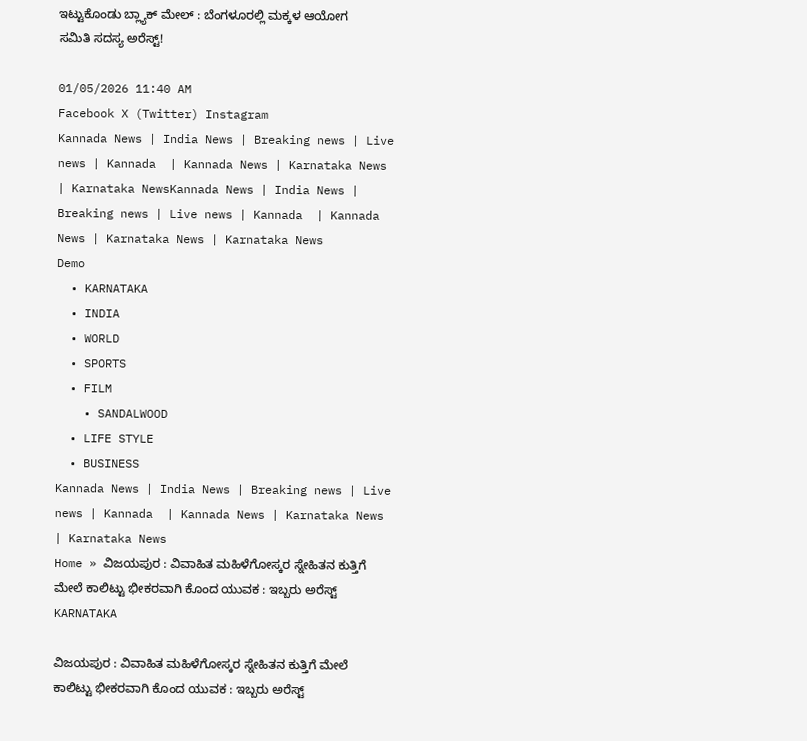ಇಟ್ಟುಕೊಂಡು ಬ್ಲ್ಯಾಕ್ ಮೇಲ್ : ಬೆಂಗಳೂರಲ್ಲಿ ಮಕ್ಕಳ ಆಯೋಗ ಸಮಿತಿ ಸದಸ್ಯ ಅರೆಸ್ಟ್!

01/05/2026 11:40 AM
Facebook X (Twitter) Instagram
Kannada News | India News | Breaking news | Live news | Kannada  | Kannada News | Karnataka News | Karnataka NewsKannada News | India News | Breaking news | Live news | Kannada  | Kannada News | Karnataka News | Karnataka News
Demo
  • KARNATAKA
  • INDIA
  • WORLD
  • SPORTS
  • FILM
    • SANDALWOOD
  • LIFE STYLE
  • BUSINESS
Kannada News | India News | Breaking news | Live news | Kannada  | Kannada News | Karnataka News | Karnataka News
Home » ವಿಜಯಪುರ : ವಿವಾಹಿತ ಮಹಿಳೆಗೋಸ್ಕರ ಸ್ನೇಹಿತನ ಕುತ್ತಿಗೆ ಮೇಲೆ ಕಾಲಿಟ್ಟು ಭೀಕರವಾಗಿ ಕೊಂದ ಯುವಕ : ಇಬ್ಬರು ಅರೆಸ್ಟ್
KARNATAKA

ವಿಜಯಪುರ : ವಿವಾಹಿತ ಮಹಿಳೆಗೋಸ್ಕರ ಸ್ನೇಹಿತನ ಕುತ್ತಿಗೆ ಮೇಲೆ ಕಾಲಿಟ್ಟು ಭೀಕರವಾಗಿ ಕೊಂದ ಯುವಕ : ಇಬ್ಬರು ಅರೆಸ್ಟ್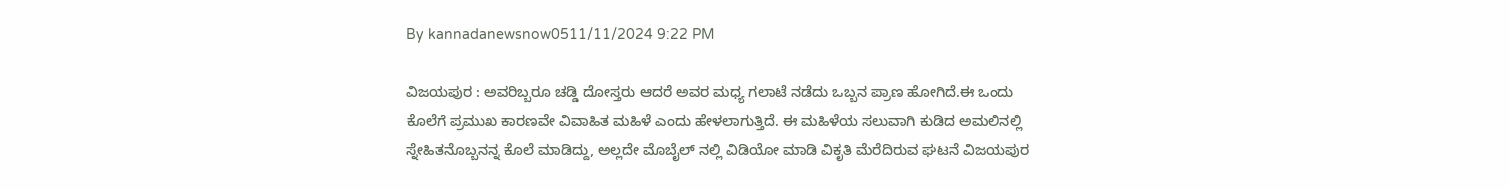By kannadanewsnow0511/11/2024 9:22 PM

ವಿಜಯಪುರ : ಅವರಿಬ್ಬರೂ ಚಡ್ಡಿ ದೋಸ್ತರು ಆದರೆ ಅವರ ಮಧ್ಯ ಗಲಾಟೆ ನಡೆದು ಒಬ್ಬನ ಪ್ರಾಣ ಹೋಗಿದೆ.ಈ ಒಂದು ಕೊಲೆಗೆ ಪ್ರಮುಖ ಕಾರಣವೇ ವಿವಾಹಿತ ಮಹಿಳೆ ಎಂದು ಹೇಳಲಾಗುತ್ತಿದೆ. ಈ ಮಹಿಳೆಯ ಸಲುವಾಗಿ ಕುಡಿದ ಅಮಲಿನಲ್ಲಿ ಸ್ನೇಹಿತನೊಬ್ಬನನ್ನ ಕೊಲೆ ಮಾಡಿದ್ದು, ಅಲ್ಲದೇ ಮೊಬೈಲ್ ನಲ್ಲಿ ವಿಡಿಯೋ ಮಾಡಿ ವಿಕೃತಿ ಮೆರೆದಿರುವ ಘಟನೆ ವಿಜಯಪುರ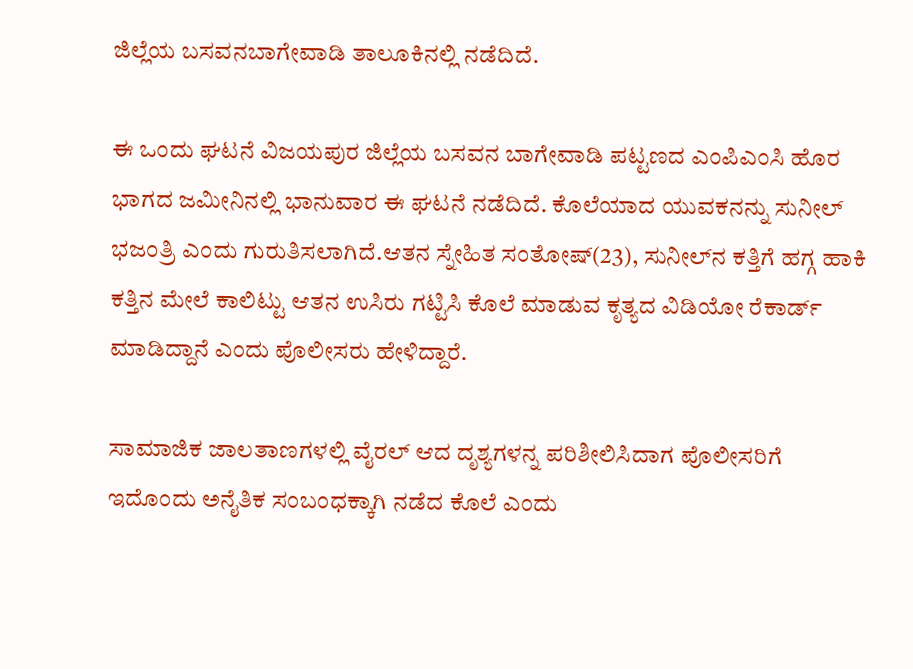ಜಿಲ್ಲೆಯ ಬಸವನಬಾಗೇವಾಡಿ ತಾಲೂಕಿನಲ್ಲಿ ನಡೆದಿದೆ.

ಈ ಒಂದು ಘಟನೆ ವಿಜಯಪುರ ಜಿಲ್ಲೆಯ ಬಸವನ ಬಾಗೇವಾಡಿ ಪಟ್ಟಣದ ಎಂಪಿಎಂಸಿ ಹೊರ ಭಾಗದ ಜಮೀನಿನಲ್ಲಿ ಭಾನುವಾರ ಈ ಘಟನೆ ನಡೆದಿದೆ. ಕೊಲೆಯಾದ ಯುವಕನನ್ನು ಸುನೀಲ್ ಭಜಂತ್ರಿ ಎಂದು ಗುರುತಿಸಲಾಗಿದೆ.ಆತನ ಸ್ನೇಹಿತ ಸಂತೋಷ್(23), ಸುನೀಲ್‌ನ ಕತ್ತಿಗೆ ಹಗ್ಗ ಹಾಕಿ ಕತ್ತಿನ ಮೇಲೆ ಕಾಲಿಟ್ಟು ಆತನ ಉಸಿರು ಗಟ್ಟಿಸಿ ಕೊಲೆ ಮಾಡುವ ಕೃತ್ಯದ ವಿಡಿಯೋ ರೆಕಾರ್ಡ್ ಮಾಡಿದ್ದಾನೆ ಎಂದು ಪೊಲೀಸರು ಹೇಳಿದ್ದಾರೆ.

ಸಾಮಾಜಿಕ ಜಾಲತಾಣಗಳಲ್ಲಿ ವೈರಲ್ ಆದ ದೃಶ್ಯಗಳನ್ನ ಪರಿಶೀಲಿಸಿದಾಗ ಪೊಲೀಸರಿಗೆ ಇದೊಂದು ಅನೈತಿಕ ಸಂಬಂಧಕ್ಕಾಗಿ ನಡೆದ ಕೊಲೆ ಎಂದು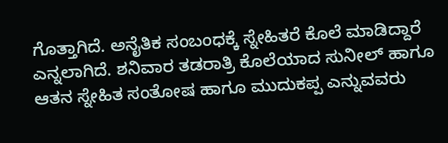ಗೊತ್ತಾಗಿದೆ. ಅನೈತಿಕ ಸಂಬಂಧಕ್ಕೆ ಸ್ನೇಹಿತರೆ ಕೊಲೆ ಮಾಡಿದ್ದಾರೆ ಎನ್ನಲಾಗಿದೆ. ಶನಿವಾರ ತಡರಾತ್ರಿ ಕೊಲೆಯಾದ ಸುನೀಲ್ ಹಾಗೂ ಆತನ ಸ್ನೇಹಿತ ಸಂತೋಷ ಹಾಗೂ ಮುದುಕಪ್ಪ ಎನ್ನುವವರು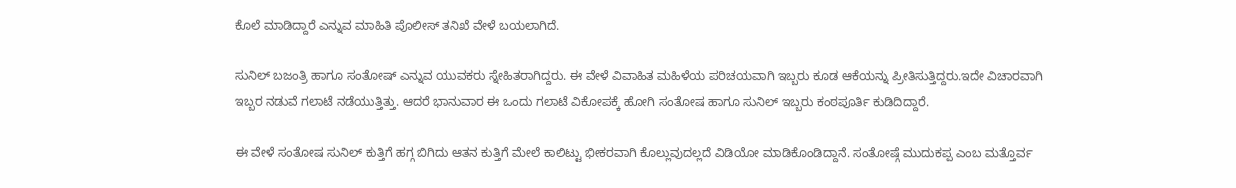ಕೊಲೆ ಮಾಡಿದ್ದಾರೆ ಎನ್ನುವ ಮಾಹಿತಿ ಪೊಲೀಸ್ ತನಿಖೆ ವೇಳೆ ಬಯಲಾಗಿದೆ.

ಸುನಿಲ್ ಬಜಂತ್ರಿ ಹಾಗೂ ಸಂತೋಷ್ ಎನ್ನುವ ಯುವಕರು ಸ್ನೇಹಿತರಾಗಿದ್ದರು. ಈ ವೇಳೆ ವಿವಾಹಿತ ಮಹಿಳೆಯ ಪರಿಚಯವಾಗಿ ಇಬ್ಬರು ಕೂಡ ಆಕೆಯನ್ನು ಪ್ರೀತಿಸುತ್ತಿದ್ದರು.ಇದೇ ವಿಚಾರವಾಗಿ ಇಬ್ಬರ ನಡುವೆ ಗಲಾಟೆ ನಡೆಯುತ್ತಿತ್ತು. ಆದರೆ ಭಾನುವಾರ ಈ ಒಂದು ಗಲಾಟೆ ವಿಕೋಪಕ್ಕೆ ಹೋಗಿ ಸಂತೋಷ ಹಾಗೂ ಸುನಿಲ್ ಇಬ್ಬರು ಕಂಠಪೂರ್ತಿ ಕುಡಿದಿದ್ದಾರೆ.

ಈ ವೇಳೆ ಸಂತೋಷ ಸುನಿಲ್ ಕುತ್ತಿಗೆ ಹಗ್ಗ ಬಿಗಿದು ಆತನ ಕುತ್ತಿಗೆ ಮೇಲೆ ಕಾಲಿಟ್ಟು ಭೀಕರವಾಗಿ ಕೊಲ್ಲುವುದಲ್ಲದೆ ವಿಡಿಯೋ ಮಾಡಿಕೊಂಡಿದ್ದಾನೆ. ಸಂತೋಷ್ಗೆ ಮುದುಕಪ್ಪ ಎಂಬ ಮತ್ತೊರ್ವ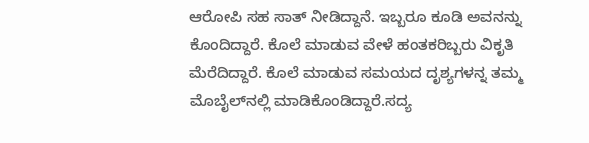ಆರೋಪಿ ಸಹ ಸಾತ್ ನೀಡಿದ್ದಾನೆ. ಇಬ್ಬರೂ ಕೂಡಿ ಅವನನ್ನು ಕೊಂದಿದ್ದಾರೆ. ಕೊಲೆ ಮಾಡುವ ವೇಳೆ ಹಂತಕರಿಬ್ಬರು ವಿಕೃತಿ ಮೆರೆದಿದ್ದಾರೆ‌. ಕೊಲೆ ಮಾಡುವ ಸಮಯದ ದೃಶ್ಯಗಳನ್ನ ತಮ್ಮ ಮೊಬೈಲ್‌ನಲ್ಲಿ ಮಾಡಿಕೊಂಡಿದ್ದಾರೆ.ಸದ್ಯ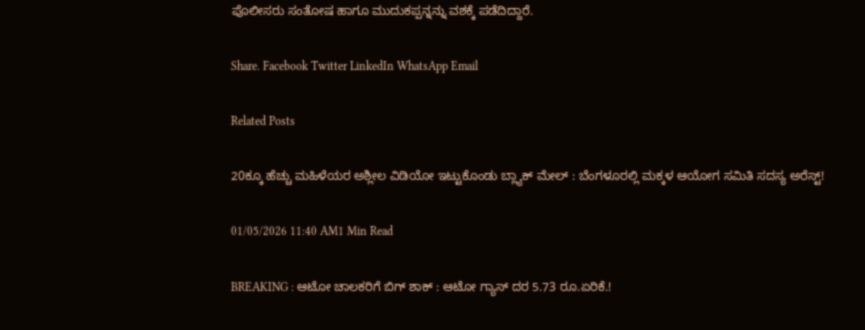ಪೊಲೀಸರು ಸಂತೋಷ ಹಾಗೂ ಮುದುಕಪ್ಪನ್ನನ್ನು ವಶಕ್ಕೆ ಪಡೆದಿದ್ದಾರೆ.

Share. Facebook Twitter LinkedIn WhatsApp Email

Related Posts

20ಕ್ಕೂ ಹೆಚ್ಚು ಮಹಿಳೆಯರ ಅಶ್ಲೀಲ ವಿಡಿಯೋ ಇಟ್ಟುಕೊಂಡು ಬ್ಲ್ಯಾಕ್ ಮೇಲ್ : ಬೆಂಗಳೂರಲ್ಲಿ ಮಕ್ಕಳ ಆಯೋಗ ಸಮಿತಿ ಸದಸ್ಯ ಅರೆಸ್ಟ್!

01/05/2026 11:40 AM1 Min Read

BREAKING : ಆಟೋ ಚಾಲಕರಿಗೆ ಬಿಗ್ ಶಾಕ್ : ಆಟೋ ಗ್ಯಾಸ್ ದರ 5.73 ರೂ.ಏರಿಕೆ.!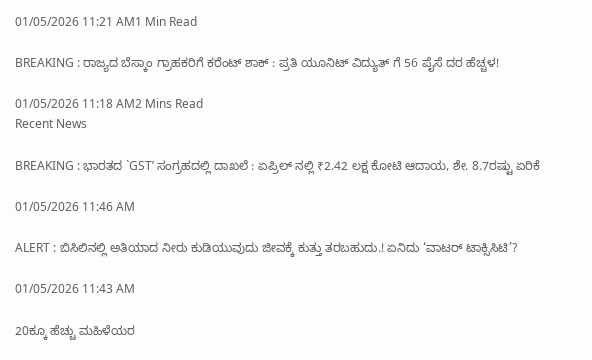01/05/2026 11:21 AM1 Min Read

BREAKING : ರಾಜ್ಯದ ಬೆಸ್ಕಾಂ ಗ್ರಾಹಕರಿಗೆ ಕರೆಂಟ್ ಶಾಕ್ : ಪ್ರತಿ ಯೂನಿಟ್ ವಿದ್ಯುತ್ ಗೆ 56 ಪೈಸೆ ದರ ಹೆಚ್ಚಳ!

01/05/2026 11:18 AM2 Mins Read
Recent News

BREAKING : ಭಾರತದ `GST’ ಸಂಗ್ರಹದಲ್ಲಿ ದಾಖಲೆ : ಏಪ್ರಿಲ್‌ ನಲ್ಲಿ ₹2.42 ಲಕ್ಷ ಕೋಟಿ ಆದಾಯ, ಶೇ. 8.7ರಷ್ಟು ಏರಿಕೆ

01/05/2026 11:46 AM

ALERT : ಬಿಸಿಲಿನಲ್ಲಿ ಅತಿಯಾದ ನೀರು ಕುಡಿಯುವುದು ಜೀವಕ್ಕೆ ಕುತ್ತು ತರಬಹುದು.! ಏನಿದು ‘ವಾಟರ್ ಟಾಕ್ಸಿಸಿಟಿ’?

01/05/2026 11:43 AM

20ಕ್ಕೂ ಹೆಚ್ಚು ಮಹಿಳೆಯರ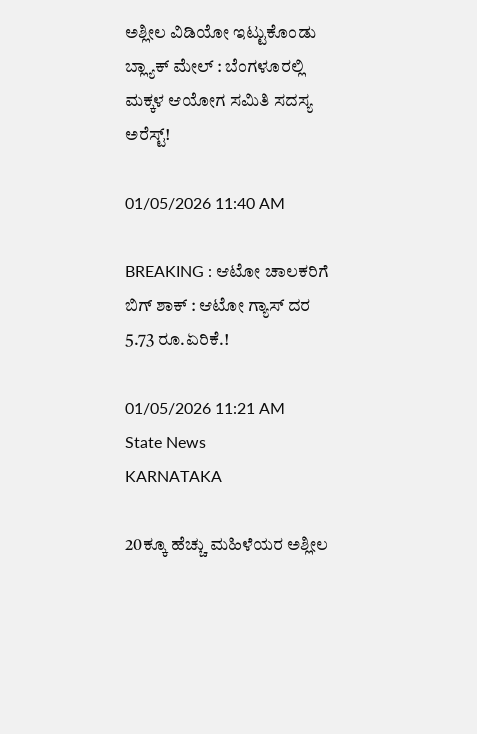ಅಶ್ಲೀಲ ವಿಡಿಯೋ ಇಟ್ಟುಕೊಂಡು ಬ್ಲ್ಯಾಕ್ ಮೇಲ್ : ಬೆಂಗಳೂರಲ್ಲಿ ಮಕ್ಕಳ ಆಯೋಗ ಸಮಿತಿ ಸದಸ್ಯ ಅರೆಸ್ಟ್!

01/05/2026 11:40 AM

BREAKING : ಆಟೋ ಚಾಲಕರಿಗೆ ಬಿಗ್ ಶಾಕ್ : ಆಟೋ ಗ್ಯಾಸ್ ದರ 5.73 ರೂ.ಏರಿಕೆ.!

01/05/2026 11:21 AM
State News
KARNATAKA

20ಕ್ಕೂ ಹೆಚ್ಚು ಮಹಿಳೆಯರ ಅಶ್ಲೀಲ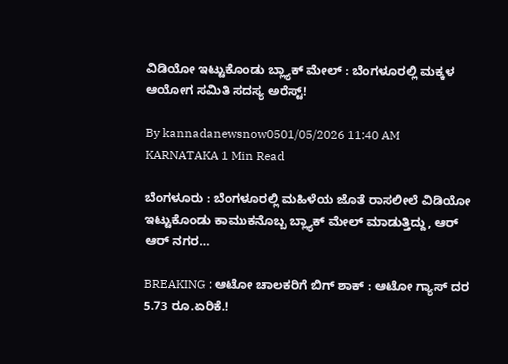ವಿಡಿಯೋ ಇಟ್ಟುಕೊಂಡು ಬ್ಲ್ಯಾಕ್ ಮೇಲ್ : ಬೆಂಗಳೂರಲ್ಲಿ ಮಕ್ಕಳ ಆಯೋಗ ಸಮಿತಿ ಸದಸ್ಯ ಅರೆಸ್ಟ್!

By kannadanewsnow0501/05/2026 11:40 AM KARNATAKA 1 Min Read

ಬೆಂಗಳೂರು : ಬೆಂಗಳೂರಲ್ಲಿ ಮಹಿಳೆಯ ಜೊತೆ ರಾಸಲೀಲೆ ವಿಡಿಯೋ ಇಟ್ಟುಕೊಂಡು ಕಾಮುಕನೊಬ್ಬ ಬ್ಲ್ಯಾಕ್ ಮೇಲ್ ಮಾಡುತ್ತಿದ್ದು, ಆರ್ ಆರ್ ನಗರ…

BREAKING : ಆಟೋ ಚಾಲಕರಿಗೆ ಬಿಗ್ ಶಾಕ್ : ಆಟೋ ಗ್ಯಾಸ್ ದರ 5.73 ರೂ.ಏರಿಕೆ.!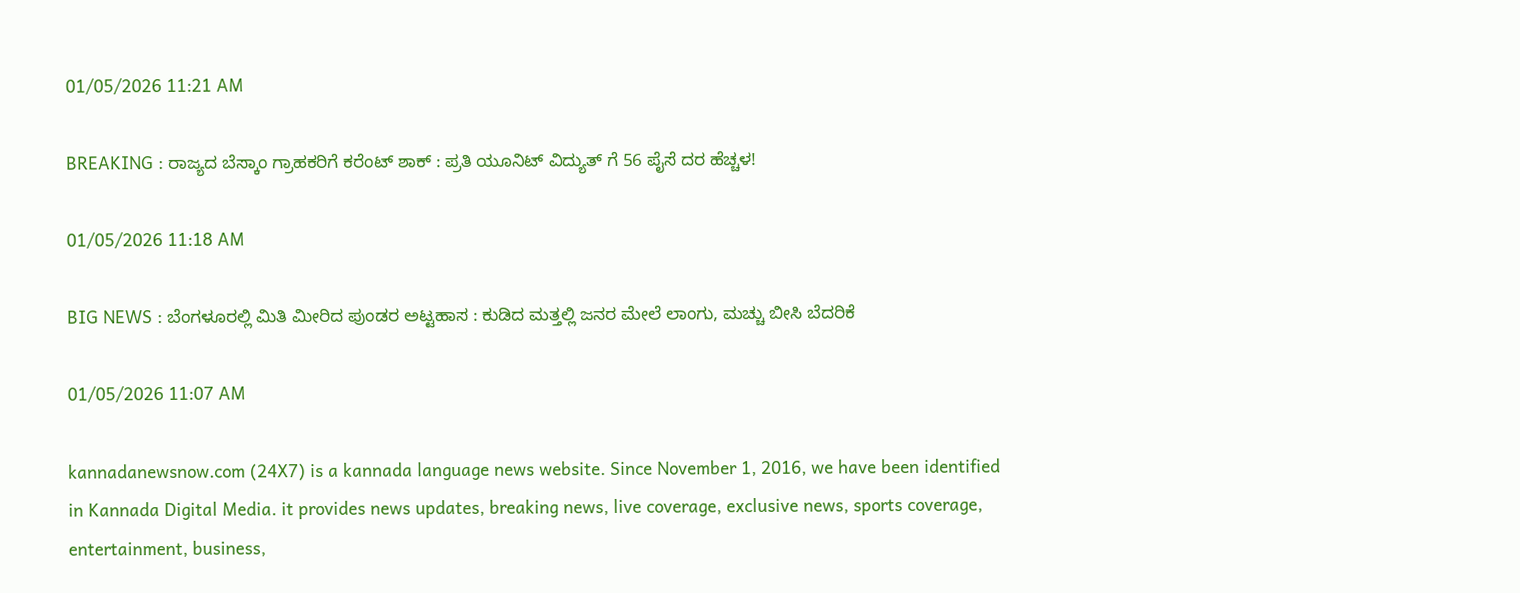01/05/2026 11:21 AM

BREAKING : ರಾಜ್ಯದ ಬೆಸ್ಕಾಂ ಗ್ರಾಹಕರಿಗೆ ಕರೆಂಟ್ ಶಾಕ್ : ಪ್ರತಿ ಯೂನಿಟ್ ವಿದ್ಯುತ್ ಗೆ 56 ಪೈಸೆ ದರ ಹೆಚ್ಚಳ!

01/05/2026 11:18 AM

BIG NEWS : ಬೆಂಗಳೂರಲ್ಲಿ ಮಿತಿ ಮೀರಿದ ಪುಂಡರ ಅಟ್ಟಹಾಸ : ಕುಡಿದ ಮತ್ತಲ್ಲಿ ಜನರ ಮೇಲೆ ಲಾಂಗು, ಮಚ್ಚು ಬೀಸಿ ಬೆದರಿಕೆ

01/05/2026 11:07 AM

kannadanewsnow.com (24X7) is a kannada language news website. Since November 1, 2016, we have been identified in Kannada Digital Media. it provides news updates, breaking news, live coverage, exclusive news, sports coverage, entertainment, business,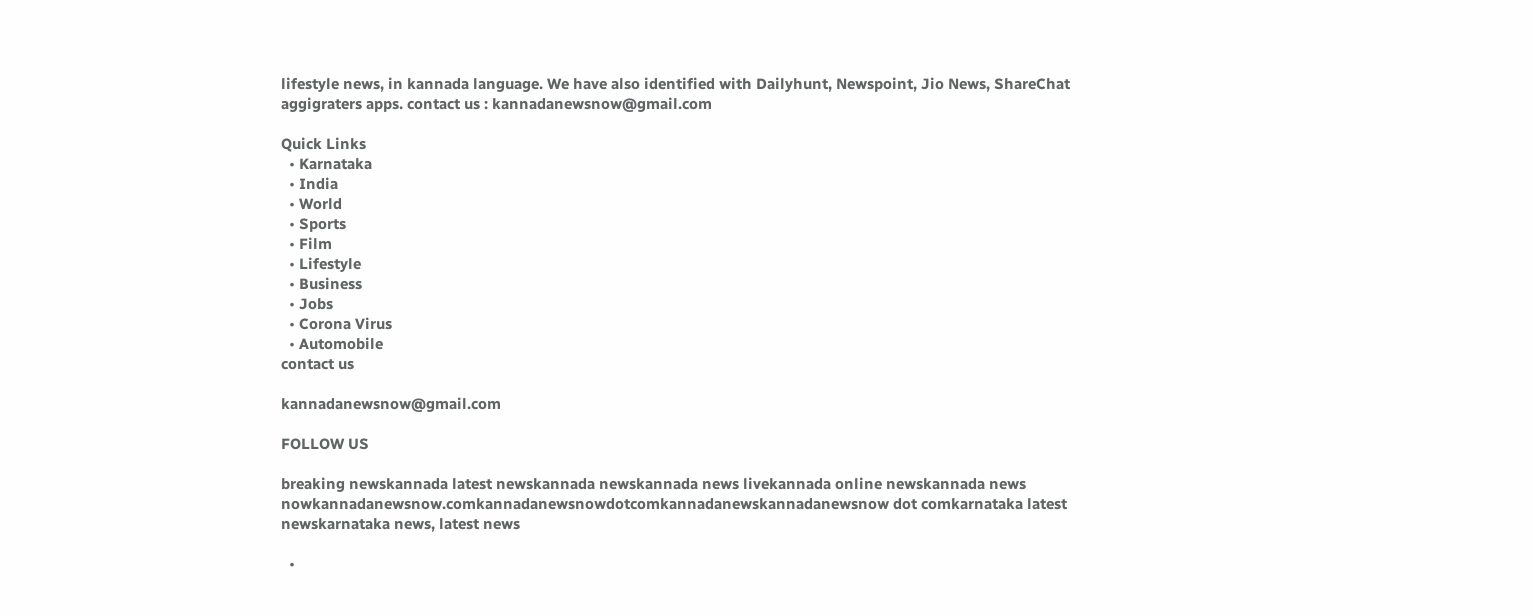lifestyle news, in kannada language. We have also identified with Dailyhunt, Newspoint, Jio News, ShareChat aggigraters apps. contact us : kannadanewsnow@gmail.com

Quick Links
  • Karnataka
  • India
  • World
  • Sports
  • Film
  • Lifestyle
  • Business
  • Jobs
  • Corona Virus
  • Automobile
contact us

kannadanewsnow@gmail.com

FOLLOW US

breaking newskannada latest newskannada newskannada news livekannada online newskannada news nowkannadanewsnow.comkannadanewsnowdotcomkannadanewskannadanewsnow dot comkarnataka latest newskarnataka news, latest news

  •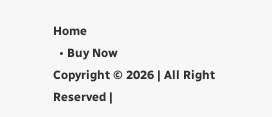Home
  • Buy Now
Copyright © 2026 | All Right Reserved |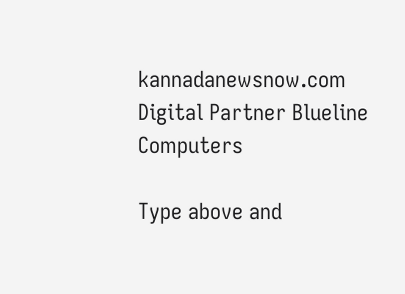kannadanewsnow.com
Digital Partner Blueline Computers

Type above and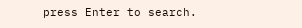press Enter to search.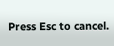Press Esc to cancel.